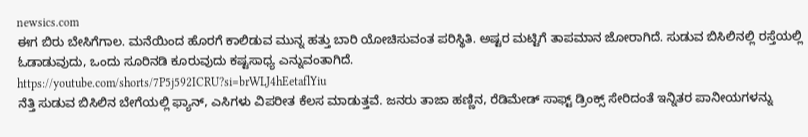newsics.com
ಈಗ ಬಿರು ಬೇಸಿಗೆಗಾಲ. ಮನೆಯಿಂದ ಹೊರಗೆ ಕಾಲಿಡುವ ಮುನ್ನ ಹತ್ತು ಬಾರಿ ಯೋಚಿಸುವಂತ ಪರಿಸ್ಥಿತಿ. ಅಷ್ಟರ ಮಟ್ಟಿಗೆ ತಾಪಮಾನ ಜೋರಾಗಿದೆ. ಸುಡುವ ಬಿಸಿಲಿನಲ್ಲಿ ರಸ್ತೆಯಲ್ಲಿ ಓಡಾಡುವುದು, ಒಂದು ಸೂರಿನಡಿ ಕೂರುವುದು ಕಷ್ಟಸಾಧ್ಯ ಎನ್ನುವಂತಾಗಿದೆ.
https://youtube.com/shorts/7P5j592ICRU?si=brWLJ4hEetaflYiu
ನೆತ್ತಿ ಸುಡುವ ಬಿಸಿಲಿನ ಬೇಗೆಯಲ್ಲಿ ಫ್ಯಾನ್, ಎಸಿಗಳು ವಿಪರೀತ ಕೆಲಸ ಮಾಡುತ್ತವೆ. ಜನರು ತಾಜಾ ಹಣ್ಣಿನ, ರೆಡಿಮೇಡ್ ಸಾಫ್ಟ್ ಡ್ರಿಂಕ್ಸ್ ಸೇರಿದಂತೆ ಇನ್ನಿತರ ಪಾನೀಯಗಳನ್ನು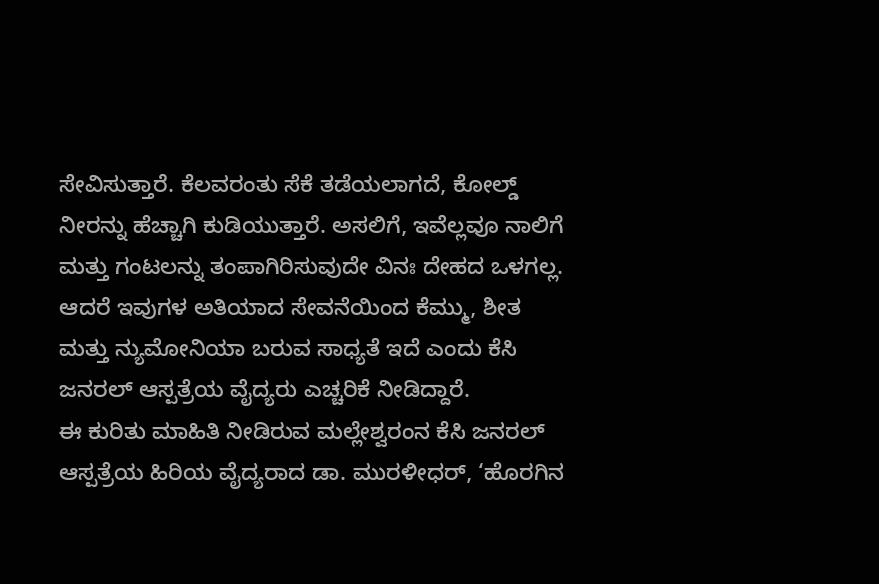ಸೇವಿಸುತ್ತಾರೆ. ಕೆಲವರಂತು ಸೆಕೆ ತಡೆಯಲಾಗದೆ, ಕೋಲ್ಡ್ ನೀರನ್ನು ಹೆಚ್ಚಾಗಿ ಕುಡಿಯುತ್ತಾರೆ. ಅಸಲಿಗೆ, ಇವೆಲ್ಲವೂ ನಾಲಿಗೆ ಮತ್ತು ಗಂಟಲನ್ನು ತಂಪಾಗಿರಿಸುವುದೇ ವಿನಃ ದೇಹದ ಒಳಗಲ್ಲ. ಆದರೆ ಇವುಗಳ ಅತಿಯಾದ ಸೇವನೆಯಿಂದ ಕೆಮ್ಮು, ಶೀತ ಮತ್ತು ನ್ಯುಮೋನಿಯಾ ಬರುವ ಸಾಧ್ಯತೆ ಇದೆ ಎಂದು ಕೆಸಿ ಜನರಲ್ ಆಸ್ಪತ್ರೆಯ ವೈದ್ಯರು ಎಚ್ಚರಿಕೆ ನೀಡಿದ್ದಾರೆ.
ಈ ಕುರಿತು ಮಾಹಿತಿ ನೀಡಿರುವ ಮಲ್ಲೇಶ್ವರಂನ ಕೆಸಿ ಜನರಲ್ ಆಸ್ಪತ್ರೆಯ ಹಿರಿಯ ವೈದ್ಯರಾದ ಡಾ. ಮುರಳೀಧರ್, ‘ಹೊರಗಿನ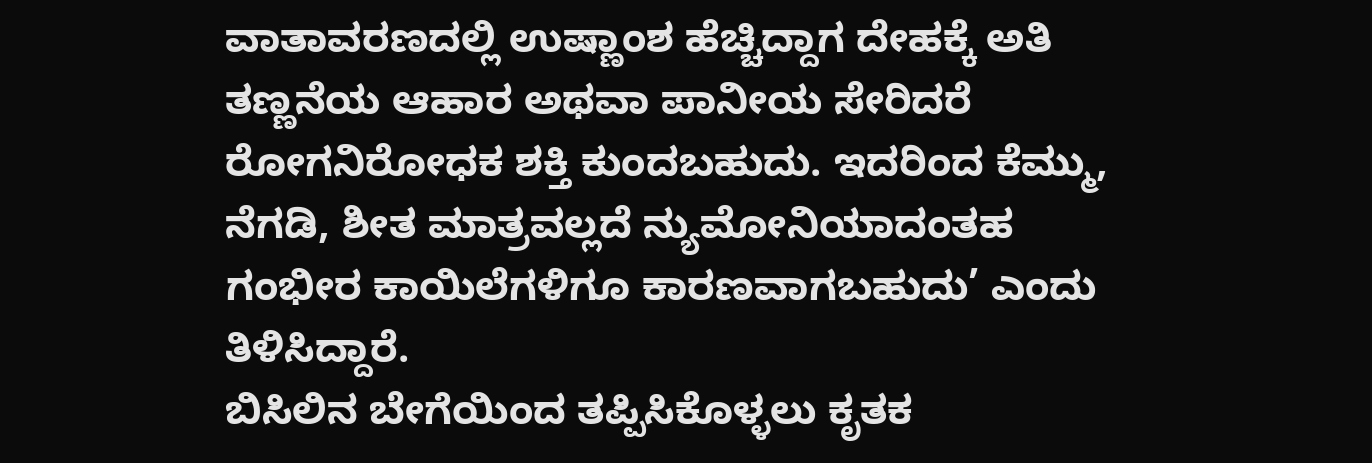ವಾತಾವರಣದಲ್ಲಿ ಉಷ್ಣಾಂಶ ಹೆಚ್ಚಿದ್ದಾಗ ದೇಹಕ್ಕೆ ಅತಿ ತಣ್ಣನೆಯ ಆಹಾರ ಅಥವಾ ಪಾನೀಯ ಸೇರಿದರೆ ರೋಗನಿರೋಧಕ ಶಕ್ತಿ ಕುಂದಬಹುದು. ಇದರಿಂದ ಕೆಮ್ಮು, ನೆಗಡಿ, ಶೀತ ಮಾತ್ರವಲ್ಲದೆ ನ್ಯುಮೋನಿಯಾದಂತಹ ಗಂಭೀರ ಕಾಯಿಲೆಗಳಿಗೂ ಕಾರಣವಾಗಬಹುದು’ ಎಂದು ತಿಳಿಸಿದ್ದಾರೆ.
ಬಿಸಿಲಿನ ಬೇಗೆಯಿಂದ ತಪ್ಪಿಸಿಕೊಳ್ಳಲು ಕೃತಕ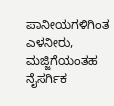ಪಾನೀಯಗಳಿಗಿಂತ ಎಳನೀರು, ಮಜ್ಜಿಗೆಯಂತಹ ನೈಸರ್ಗಿಕ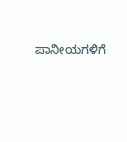ಪಾನೀಯಗಳಿಗೆ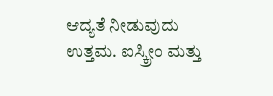ಆದ್ಯತೆ ನೀಡುವುದು ಉತ್ತಮ. ಐಸ್ಕ್ರೀಂ ಮತ್ತು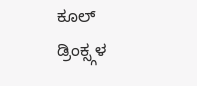ಕೂಲ್ ಡ್ರಿಂಕ್ಸ್ಗಳ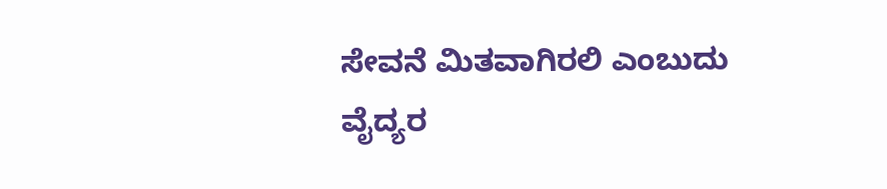ಸೇವನೆ ಮಿತವಾಗಿರಲಿ ಎಂಬುದು ವೈದ್ಯರ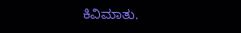ಕಿವಿಮಾತು.